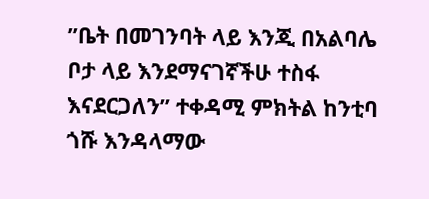”ቤት በመገንባት ላይ እንጂ በአልባሌ ቦታ ላይ እንደማናገኛችሁ ተስፋ እናደርጋለን” ተቀዳሚ ምክትል ከንቲባ ጎሹ እንዳላማው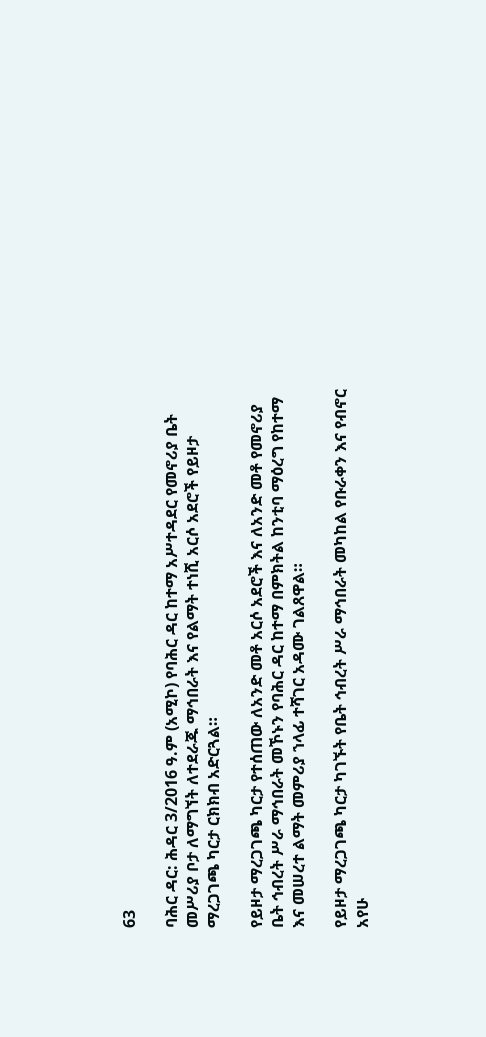63

ባሕር ዳር: ሕዳር 3/2016 ዓ.ም (አሚኮ) የባሕር ዳር ከተማ አሥተዳደር የመኖሪያ ቤት መሥሪያ ቦታ ለማግኘት ለተደራጁ ማኅበራት እና የልማት ተነሺ አርሶ አደሮች የይዞታ ማረጋገጫ ካርታ ርክክብ አድርጓል።

የይዞታ ማረጋገጫ ካርታ የተሰጠው ለአንድ መቶ አርሶ አደሮች እና ለአንድ መቶ የመኖሪያ ቤት ኅብረት ሥራ ማኅበራት መኾኑን የባሕር ዳር ከተማ በምክትል ከንቲባ ማዕረግ የከተማ እና መሠረተ ልማት መምሪያ ኀላፊ ተሻገር አዳሙ ገልጸዋል።

የይዞታ ማረጋገጫ ካርታ ካገኙት የቤት ኅብረት ሥራ ማኅበራት መካከል የቡራቀን እና የብኖር አየሁ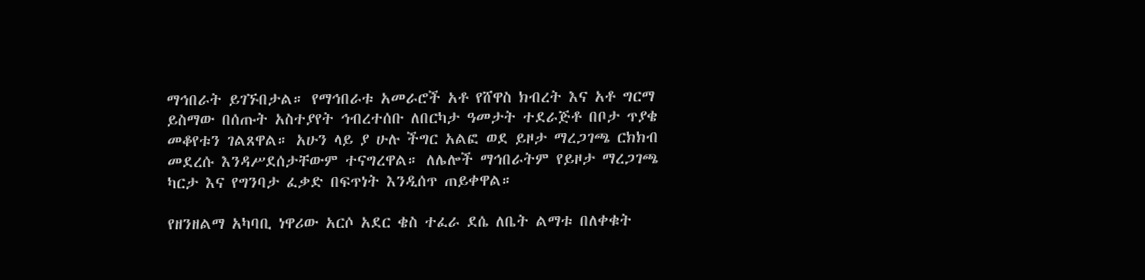ማኅበራት ይገኙበታል። የማኅበራቱ አመራሮች አቶ የሸዋስ ክብረት እና አቶ ግርማ ይስማው በሰጡት አስተያየት ኅብረተሰቡ ለበርካታ ዓመታት ተደራጅቶ በቦታ ጥያቄ መቆየቱን ገልጸዋል። አሁን ላይ ያ ሁሉ ችግር አልፎ ወደ ይዞታ ማረጋገጫ ርክክብ መደረሱ እንዳሥደሰታቸውም ተናግረዋል። ለሌሎች ማኅበራትም የይዞታ ማረጋገጫ ካርታ እና የግንባታ ፈቃድ በፍጥነት እንዲሰጥ ጠይቀዋል።

የዘንዘልማ አካባቢ ነዋሪው አርሶ አደር ቄስ ተፈራ ደሴ ለቤት ልማቱ በለቀቁት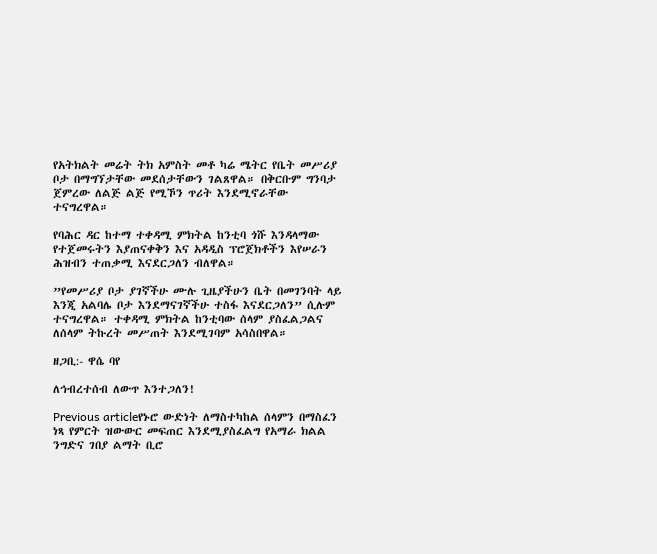የአትክልት መሬት ትክ አምስት መቶ ካሬ ሜትር የቤት መሥሪያ ቦታ በማግኘታቸው መደሰታቸውን ገልጸዋል። በቅርቡም ግንባታ ጀምረው ለልጅ ልጅ የሚኾን ጥሪት እንደሚኖራቸው ተናግረዋል።

የባሕር ዳር ከተማ ተቀዳሚ ምክትል ከንቲባ ጎሹ እንዳላማው የተጀመሩትን እያጠናቀቅን እና አዳዲስ ፕሮጀክቶችን እየሠራን ሕዝብን ተጠቃሚ እናደርጋለን ብለዋል።

”የመሥሪያ ቦታ ያገኛችሁ ሙሉ ጊዜያችሁን ቤት በመገንባት ላይ እንጂ አልባሌ ቦታ እንደማናገኛችሁ ተስፋ እናደርጋለን” ሲሉም ተናግረዋል። ተቀዳሚ ምክትል ከንቲባው ሰላም ያስፈልጋልና ለሰላም ትኩረት መሥጠት እንደሚገባም አሳስበዋል።

ዘጋቢ:- ዋሴ ባየ

ለኅብረተሰብ ለውጥ እንተጋለን!

Previous articleየኑሮ ውድነት ለማስተካከል ሰላምን በማስፈን ነጻ የምርት ዝውውር መፍጠር እንደሚያስፈልግ የአማራ ክልል ንግድና ገበያ ልማት ቢሮ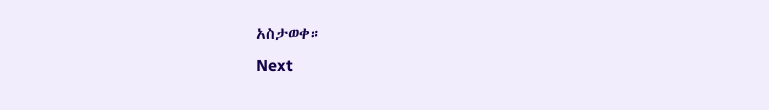አስታወቀ።
Next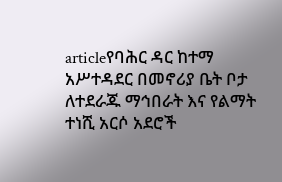articleየባሕር ዳር ከተማ አሥተዳደር በመኖሪያ ቤት ቦታ ለተደራጁ ማኅበራት እና የልማት ተነሺ አርሶ አደሮች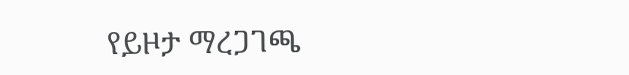የይዞታ ማረጋገጫ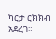ካርታ ርክክብ አደረገ።